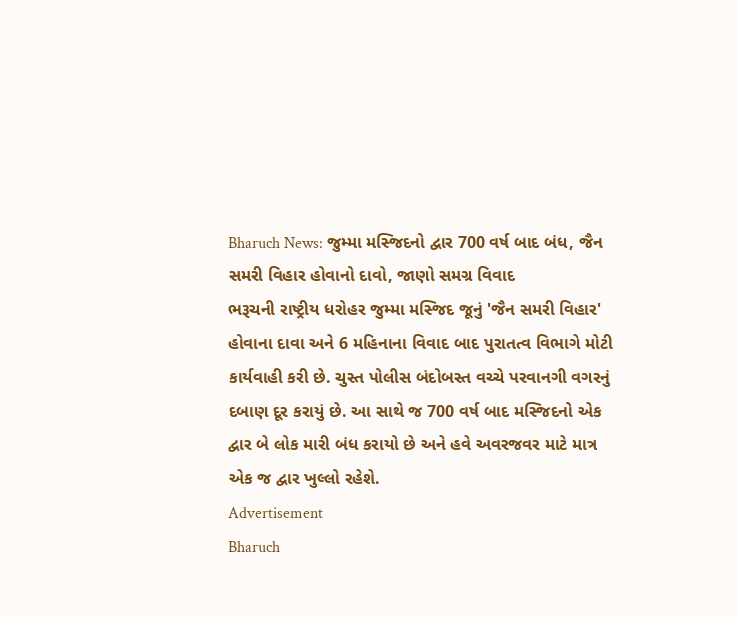Bharuch News: જુમ્મા મસ્જિદનો દ્વાર 700 વર્ષ બાદ બંધ, જૈન સમરી વિહાર હોવાનો દાવો, જાણો સમગ્ર વિવાદ
ભરૂચની રાષ્ટ્રીય ધરોહર જુમ્મા મસ્જિદ જૂનું 'જૈન સમરી વિહાર' હોવાના દાવા અને 6 મહિનાના વિવાદ બાદ પુરાતત્વ વિભાગે મોટી કાર્યવાહી કરી છે. ચુસ્ત પોલીસ બંદોબસ્ત વચ્ચે પરવાનગી વગરનું દબાણ દૂર કરાયું છે. આ સાથે જ 700 વર્ષ બાદ મસ્જિદનો એક દ્વાર બે લોક મારી બંધ કરાયો છે અને હવે અવરજવર માટે માત્ર એક જ દ્વાર ખુલ્લો રહેશે.
Advertisement
Bharuch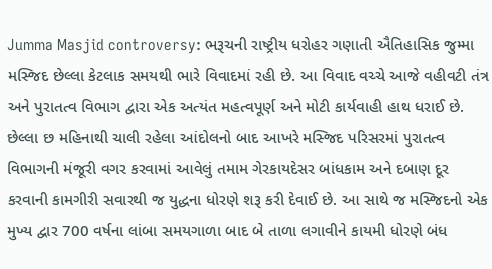Jumma Masjid controversy: ભરૂચની રાષ્ટ્રીય ધરોહર ગણાતી ઐતિહાસિક જુમ્મા મસ્જિદ છેલ્લા કેટલાક સમયથી ભારે વિવાદમાં રહી છે. આ વિવાદ વચ્ચે આજે વહીવટી તંત્ર અને પુરાતત્વ વિભાગ દ્વારા એક અત્યંત મહત્વપૂર્ણ અને મોટી કાર્યવાહી હાથ ધરાઈ છે. છેલ્લા છ મહિનાથી ચાલી રહેલા આંદોલનો બાદ આખરે મસ્જિદ પરિસરમાં પુરાતત્વ વિભાગની મંજૂરી વગર કરવામાં આવેલું તમામ ગેરકાયદેસર બાંધકામ અને દબાણ દૂર કરવાની કામગીરી સવારથી જ યુદ્ધના ધોરણે શરૂ કરી દેવાઈ છે. આ સાથે જ મસ્જિદનો એક મુખ્ય દ્વાર 700 વર્ષના લાંબા સમયગાળા બાદ બે તાળા લગાવીને કાયમી ધોરણે બંધ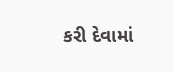કરી દેવામાં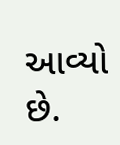આવ્યો છે.